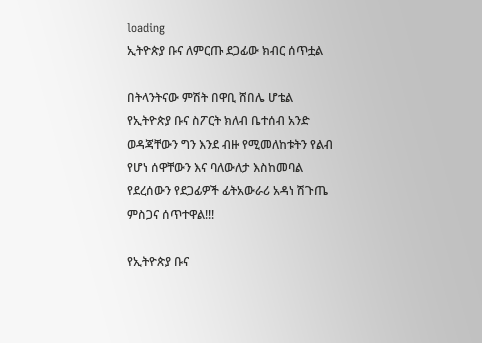loading
ኢትዮጵያ ቡና ለምርጡ ደጋፊው ክብር ሰጥቷል

በትላንትናው ምሽት በዋቢ ሸበሌ ሆቴል የኢትዮጵያ ቡና ስፖርት ክለብ ቤተሰብ አንድ ወዳጃቸውን ግን እንደ ብዙ የሚመለከቱትን የልብ የሆነ ሰዋቸውን እና ባለውለታ እስከመባል የደረሰውን የደጋፊዎች ፊትአውራሪ አዳነ ሽጉጤ ምስጋና ሰጥተዋል!!!

የኢትዮጵያ ቡና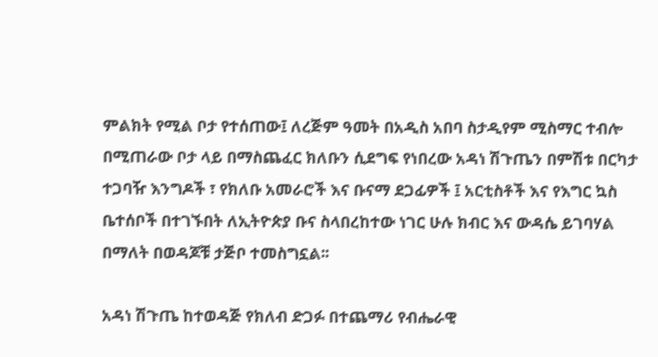ምልክት የሚል ቦታ የተሰጠው፤ ለረጅም ዓመት በአዲስ አበባ ስታዲየም ሚስማር ተብሎ በሚጠራው ቦታ ላይ በማስጨፈር ክለቡን ሲደግፍ የነበረው አዳነ ሽጉጤን በምሽቱ በርካታ ተጋባዥ እንግዶች ፣ የክለቡ አመራሮች እና ቡናማ ደጋፊዎች ፤ አርቲስቶች እና የእግር ኳስ ቤተሰቦች በተገኙበት ለኢትዮጵያ ቡና ስላበረከተው ነገር ሁሉ ክብር እና ውዳሴ ይገባሃል በማለት በወዳጆቹ ታጅቦ ተመስግኗል፡፡

አዳነ ሽጉጤ ከተወዳጅ የክለብ ድጋፉ በተጨማሪ የብሔራዊ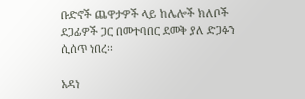ቡድኖች ጨዋታዎች ላይ ከሌሎች ክለቦች ደጋፊዎች ጋር በመተባበር ደመቅ ያለ ድጋፉን ሲሰጥ ነበረ፡፡

አዳነ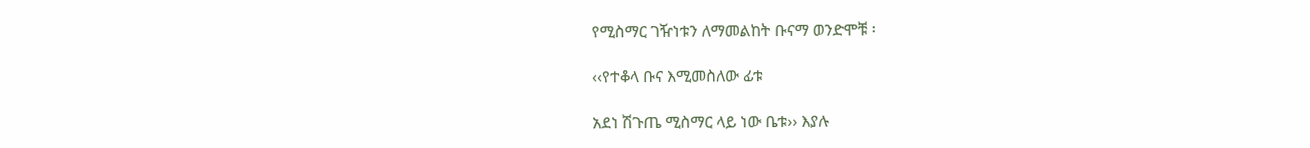የሚስማር ገዥነቱን ለማመልከት ቡናማ ወንድሞቹ ፡

‹‹የተቆላ ቡና እሚመስለው ፊቱ

አደነ ሽጉጤ ሚስማር ላይ ነው ቤቱ›› እያሉ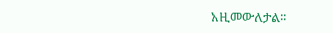አዚመውለታል፡፡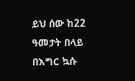ይህ ሰው ከ22 ዓመታት በላይ በእግር ኳሱ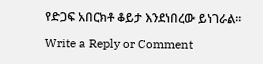የድጋፍ አበርክቶ ቆይታ እንደነበረው ይነገራል፡፡

Write a Reply or Comment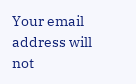Your email address will not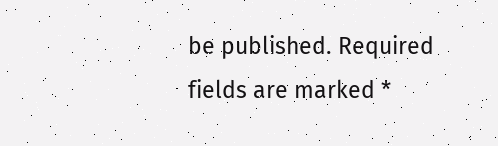be published. Required fields are marked *